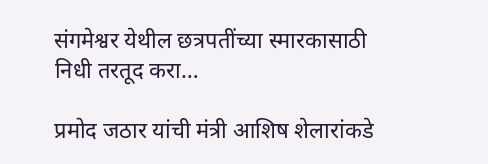संगमेश्वर येथील छत्रपतींच्या स्मारकासाठी निधी तरतूद करा…

प्रमोद जठार यांची मंत्री आशिष शेलारांकडे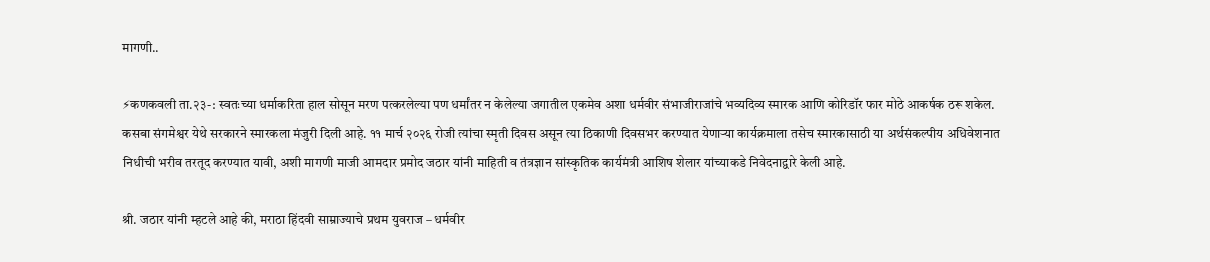मागणी..

⚡कणकवली ता.२३-: स्वतःच्या धर्माकरिता हाल सोसून मरण पत्करलेल्या पण धर्मांतर न केलेल्या जगातील एकमेव अशा धर्मवीर संभाजीराजांचे भव्यदिव्य स्मारक आणि कोरिडॉर फार मोठे आकर्षक ठरू शकेल. कसबा संगमेश्वर येथे सरकारने स्मारकला मंजुरी दिली आहे. ११ मार्च २०२६ रोजी त्यांचा स्मृती दिवस असून त्या ठिकाणी दिवसभर करण्यात येणाऱ्या कार्यक्रमाला तसेच स्मारकासाठी या अर्थसंकल्पीय अधिवेशनात निधीची भरीव तरतूद करण्यात यावी, अशी मागणी माजी आमदार प्रमोद जठार यांनी माहिती व तंत्रज्ञान सांस्कृतिक कार्यमंत्री आशिष शेलार यांच्याकडे निवेदनाद्वारे केली आहे.

श्री. जठार यांनी म्हटले आहे की, मराठा हिंदवी साम्राज्याचे प्रथम युवराज – धर्मवीर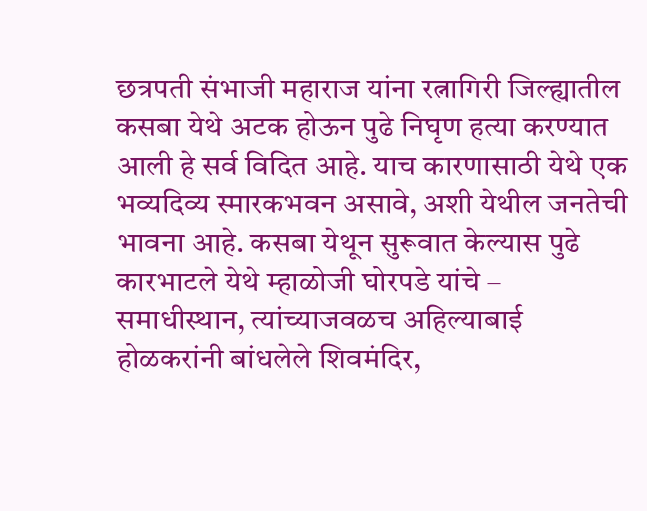छत्रपती संभाजी महाराज यांना रत्नागिरी जिल्ह्यातील कसबा येथे अटक होऊन पुढे निघृण हत्या करण्यात आली हे सर्व विदित आहे. याच कारणासाठी येथे एक भव्यदिव्य स्मारकभवन असावे, अशी येथील जनतेची भावना आहे. कसबा येथून सुरूवात केल्यास पुढे कारभाटले येथे म्हाळोजी घोरपडे यांचे – समाधीस्थान, त्यांच्याजवळच अहिल्याबाई होळकरांनी बांधलेले शिवमंदिर,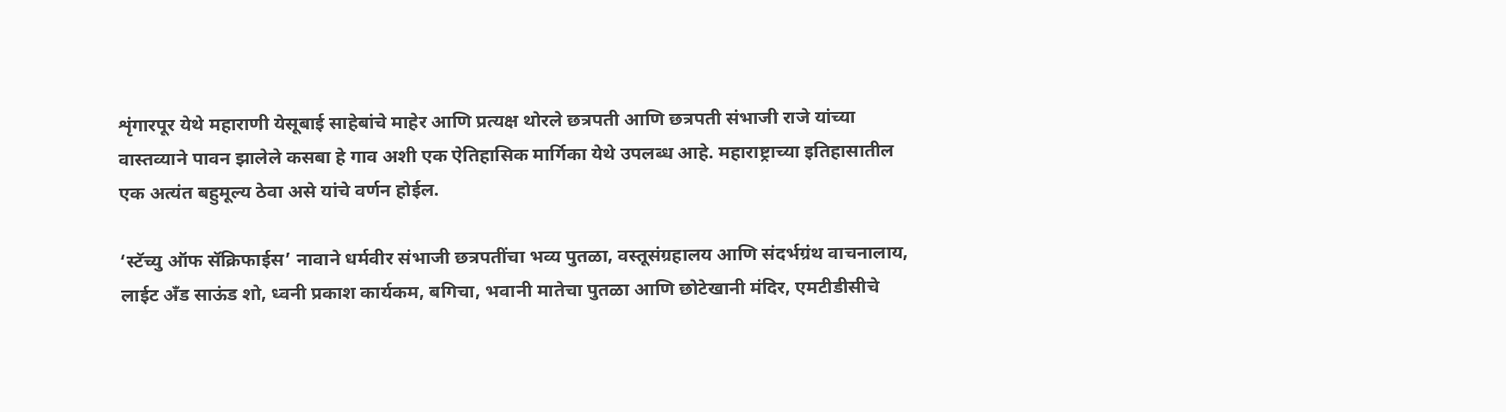शृंगारपूर येथे महाराणी येसूबाई साहेबांचे माहेर आणि प्रत्यक्ष थोरले छत्रपती आणि छत्रपती संभाजी राजे यांच्या वास्तव्याने पावन झालेले कसबा हे गाव अशी एक ऐतिहासिक मार्गिका येथे उपलब्ध आहे. महाराष्ट्राच्या इतिहासातील एक अत्यंत बहुमूल्य ठेवा असे यांचे वर्णन होईल.

‘स्टॅच्यु ऑफ सॅक्रिफाईस’ नावाने धर्मवीर संभाजी छत्रपतींचा भव्य पुतळा, वस्तूसंग्रहालय आणि संदर्भग्रंथ वाचनालाय, लाईट अँड साऊंड शो, ध्वनी प्रकाश कार्यकम, बगिचा, भवानी मातेचा पुतळा आणि छोटेखानी मंदिर, एमटीडीसीचे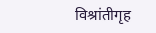विश्रांतीगृह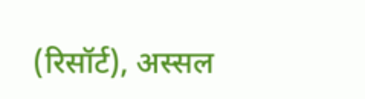(रिसॉर्ट), अस्सल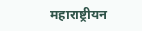महाराष्ट्रीयन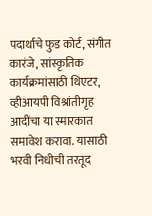पदार्थाचे फुड कोर्ट, संगीत कारंजे, सांस्कृतिक कार्यक्रमांसाठी थिएटर, व्हीआयपी विश्रांतीगृह आदींचा या स्मारकात समावेश करावा. यासाठी भरवी निधीची तरतूद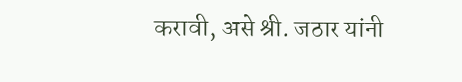करावी, असे श्री. जठार यांनी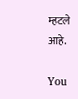म्हटले आहे.

You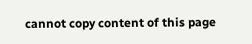cannot copy content of this page